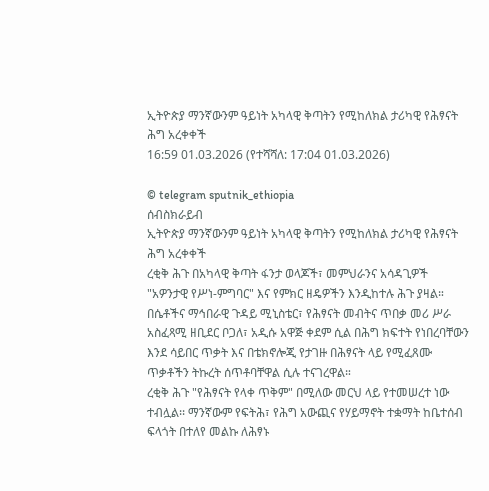ኢትዮጵያ ማንኛውንም ዓይነት አካላዊ ቅጣትን የሚከለክል ታሪካዊ የሕፃናት ሕግ አረቀቀች
16:59 01.03.2026 (የተሻሻለ: 17:04 01.03.2026)

© telegram sputnik_ethiopia
ሰብስክራይብ
ኢትዮጵያ ማንኛውንም ዓይነት አካላዊ ቅጣትን የሚከለክል ታሪካዊ የሕፃናት ሕግ አረቀቀች
ረቂቅ ሕጉ በአካላዊ ቅጣት ፋንታ ወላጆች፣ መምህራንና አሳዳጊዎች "አዎንታዊ የሥነ-ምግባር" እና የምክር ዘዴዎችን እንዲከተሉ ሕጉ ያዛል።
በሴቶችና ማኅበራዊ ጉዳይ ሚኒስቴር፣ የሕፃናት መብትና ጥበቃ መሪ ሥራ አስፈጻሚ ዘቢደር ቦጋለ፣ አዲሱ አዋጅ ቀደም ሲል በሕግ ክፍተት የነበረባቸውን እንደ ሳይበር ጥቃት እና በቴክኖሎጂ የታገዙ በሕፃናት ላይ የሚፈጸሙ ጥቃቶችን ትኩረት ሰጥቶባቸዋል ሲሉ ተናገረዋል።
ረቂቅ ሕጉ "የሕፃናት የላቀ ጥቅም" በሚለው መርህ ላይ የተመሠረተ ነው ተብሏል፡፡ ማንኛውም የፍትሕ፣ የሕግ አውጪና የሃይማኖት ተቋማት ከቤተሰብ ፍላጎት በተለየ መልኩ ለሕፃኑ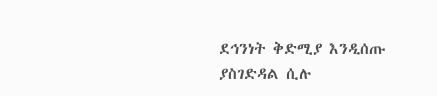ደኅንነት ቅድሚያ እንዲሰጡ ያስገድዳል ሲሉ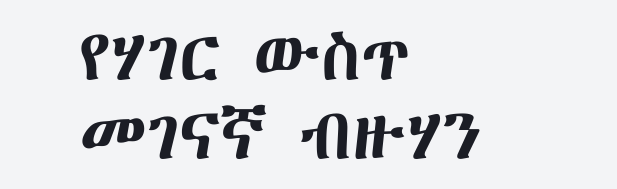የሃገር ውስጥ መገናኛ ብዙሃን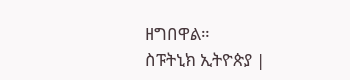ዘግበዋል።
ስፑትኒክ ኢትዮጵያ |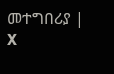መተግበሪያ | X